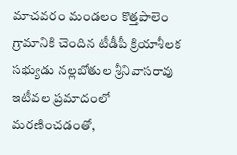మాచవరం మండలం కొత్తపాలెం గ్రామానికి చెందిన టీడీపీ క్రియాశీలక సభ్యుడు నల్లబోతుల శ్రీనివాసరావు ఇటీవల ప్రమాదంలో మరణించడంతో,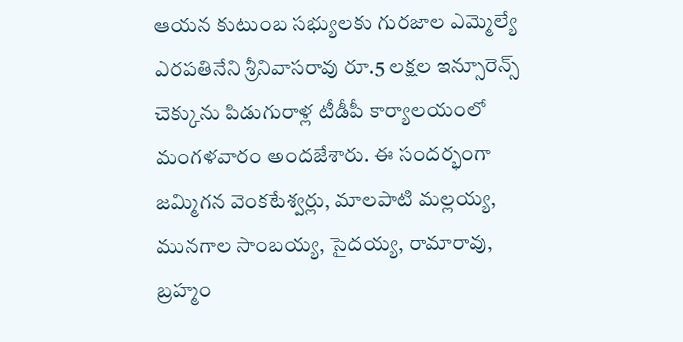ఆయన కుటుంబ సభ్యులకు గురజాల ఎమ్మెల్యే ఎరపతినేని శ్రీనివాసరావు రూ.5 లక్షల ఇన్సూరెన్స్ చెక్కును పిడుగురాళ్ల టీడీపీ కార్యాలయంలో మంగళవారం అందజేశారు. ఈ సందర్భంగా జమ్మిగన వెంకటేశ్వర్లు, మాలపాటి మల్లయ్య, మునగాల సాంబయ్య, సైదయ్య, రామారావు, బ్రహ్మం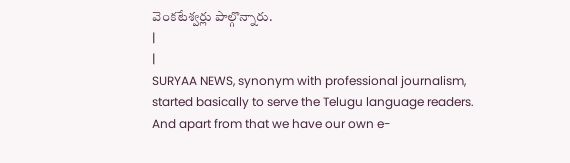వెంకటేశ్వర్లు పాల్గొన్నారు.
|
|
SURYAA NEWS, synonym with professional journalism, started basically to serve the Telugu language readers. And apart from that we have our own e-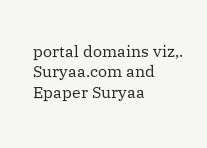portal domains viz,. Suryaa.com and Epaper Suryaa